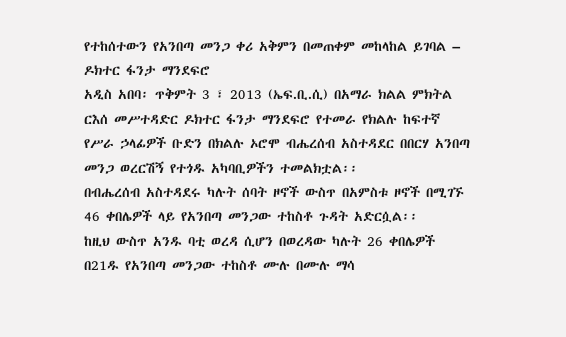የተከሰተውን የአንበጣ መንጋ ቀሪ አቅምን በመጠቀም መከላከል ይገባል – ዶክተር ፋንታ ማንደፍሮ
አዲስ አበባ፡ ጥቅምት 3 ፣ 2013 (ኤፍ.ቢ.ሲ) በአማራ ክልል ምክትል ርእሰ መሥተዳድር ዶክተር ፋንታ ማንደፍሮ የተመራ የክልሉ ከፍተኛ የሥራ ኃላፊዎች ቡድን በክልሉ ኦሮሞ ብሔረሰብ አስተዳደር በበርሃ አንበጣ መንጋ ወረርሽኝ የተጎዱ አካባቢዎችን ተመልክቷል፡፡
በብሔረሰብ አስተዳደሩ ካሉት ሰባት ዞኖች ውስጥ በአምስቱ ዞኖች በሚገኙ 46 ቀበሌዎች ላይ የአንበጣ መንጋው ተከስቶ ጉዳት አድርሷል፡፡
ከዚህ ውስጥ አንዱ ባቲ ወረዳ ሲሆን በወረዳው ካሉት 26 ቀበሌዎች በ21ዱ የአንበጣ መንጋው ተከስቶ ሙሉ በሙሉ ማሳ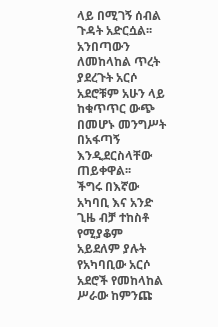ላይ በሚገኝ ሰብል ጉዳት አድርሷል፡፡
አንበጣውን ለመከላከል ጥረት ያደረጉት አርሶ አደሮቹም አሁን ላይ ከቁጥጥር ውጭ በመሆኑ መንግሥት በአፋጣኝ እንዲደርስላቸው ጠይቀዋል፡፡
ችግሩ በእኛው አካባቢ እና አንድ ጊዜ ብቻ ተከስቶ የሚያቆም አይደለም ያሉት የአካባቢው አርሶ አደሮች የመከላከል ሥራው ከምንጩ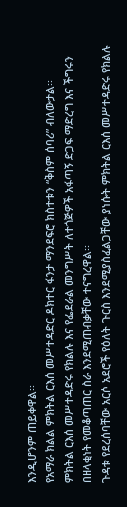እንዲሆንም ጠይቀዋል፡፡
የአማራ ክልል ምክትል ርእሰ መሥተዳድር ዶክተር ፋንታ ማንደፍሮ ክስተቱን “ቅስም ሰባሪ” ብለውታል፡፡
ምክትል ርእሰ መሥተዳድሩ የክልሉ እና የፌደራል መንግሥት ለተጎጅዎች አፋጣኝ ድጋፍ ማድረግ እና ችግሩን በዘላቂነት የመቆጣጠር ስራ እንደሚጠብቃቸው ተናግረዋል፡፡
ጉዳቱ የደረሰባቸው አርሶ አደሮች የዕለት ጉርስ እንደሚያስፈልጋቸው ያነሱት ምክትል ርእሰ መሥተዳድሩ የክልሉ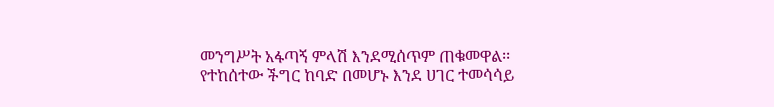መንግሥት አፋጣኝ ምላሽ እንደሚሰጥም ጠቁመዋል፡፡
የተከሰተው ችግር ከባድ በመሆኑ እንደ ሀገር ተመሳሳይ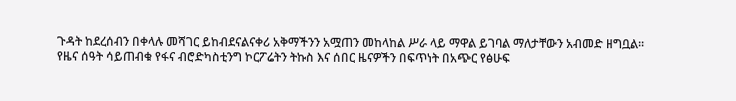ጉዳት ከደረሰብን በቀላሉ መሻገር ይከብደናልናቀሪ አቅማችንን አሟጠን መከላከል ሥራ ላይ ማዋል ይገባል ማለታቸውን አብመድ ዘግቧል፡፡
የዜና ሰዓት ሳይጠብቁ የፋና ብሮድካስቲንግ ኮርፖሬትን ትኩስ እና ሰበር ዜናዎችን በፍጥነት በአጭር የፅሁፍ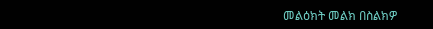መልዕክት መልክ በስልክዎ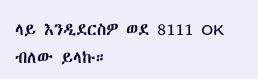ላይ እንዲደርስዎ ወደ 8111 OK ብለው ይላኩ።